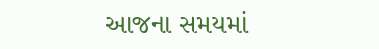આજના સમયમાં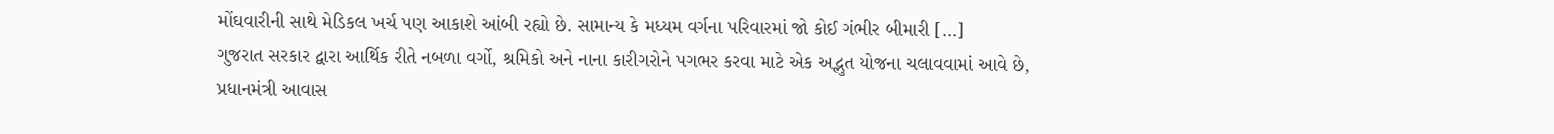મોંઘવારીની સાથે મેડિકલ ખર્ચ પણ આકાશે આંબી રહ્યો છે. સામાન્ય કે મધ્યમ વર્ગના પરિવારમાં જો કોઈ ગંભીર બીમારી […]
ગુજરાત સરકાર દ્વારા આર્થિક રીતે નબળા વર્ગો, શ્રમિકો અને નાના કારીગરોને પગભર કરવા માટે એક અદ્ભુત યોજના ચલાવવામાં આવે છે,
પ્રધાનમંત્રી આવાસ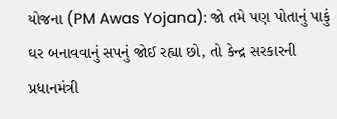યોજના (PM Awas Yojana): જો તમે પણ પોતાનું પાકું ઘર બનાવવાનું સપનું જોઈ રહ્યા છો, તો કેન્દ્ર સરકારની
પ્રધાનમંત્રી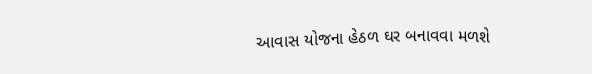આવાસ યોજના હેઠળ ઘર બનાવવા મળશે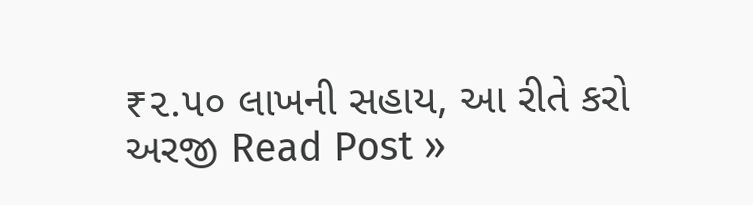₹૨.૫૦ લાખની સહાય, આ રીતે કરો અરજી Read Post »